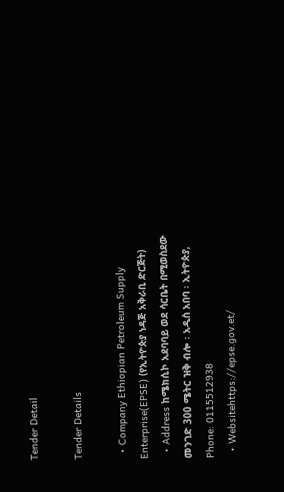Tender Detail

Tender Details

  • Company Ethiopian Petroleum Supply Enterprise(EPSE) (የኢትዮጵያ ነዳጅ አቅራቢ ድርጅት)
  • Address ከሜክሲኮ አደባባይ ወደ ሳርቤት በሚወስደው መንገድ 300 ሜትር ዝቅ ብሎ ፡ አዲስ አበባ ፡ ኢትዮጵያ, Phone: 0115512938
  • Websitehttps://epse.gov.et/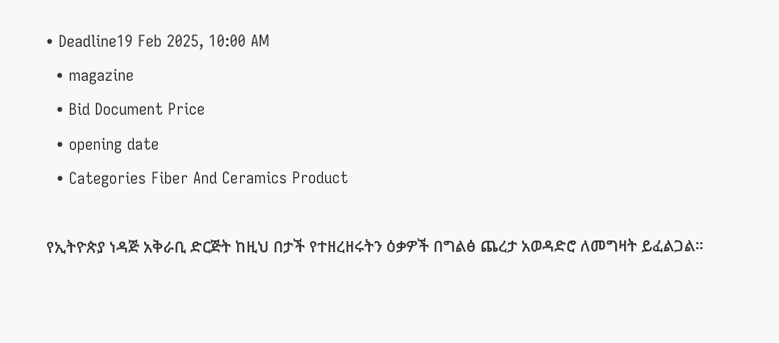• Deadline19 Feb 2025, 10:00 AM
  • magazine
  • Bid Document Price
  • opening date
  • Categories Fiber And Ceramics Product

የኢትዮጵያ ነዳጅ አቅራቢ ድርጅት ከዚህ በታች የተዘረዘሩትን ዕቃዎች በግልፅ ጨረታ አወዳድሮ ለመግዛት ይፈልጋል።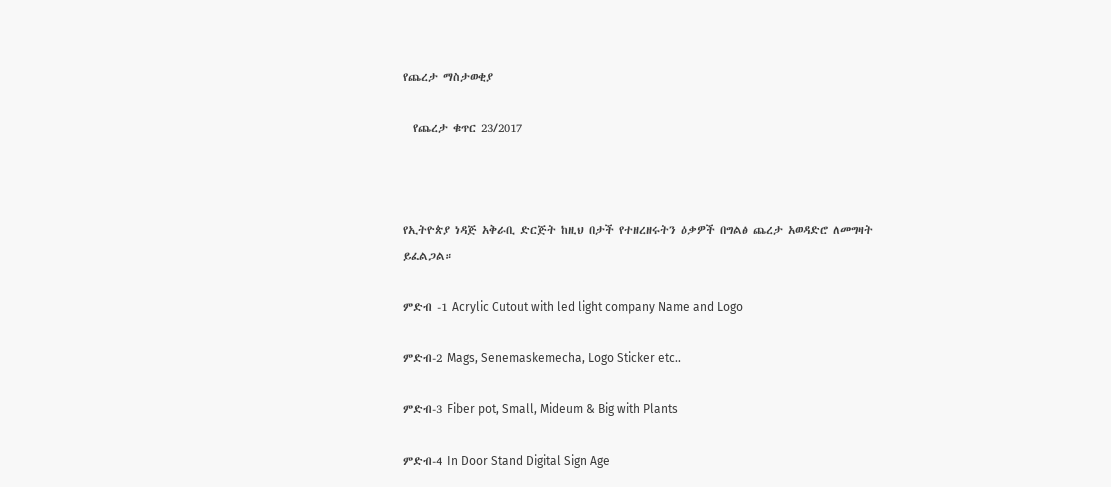የጨረታ ማስታወቂያ

  የጨረታ ቁጥር 23/2017



የኢትዮጵያ ነዳጅ አቅራቢ ድርጅት ከዚህ በታች የተዘረዘሩትን ዕቃዎች በግልፅ ጨረታ አወዳድሮ ለመግዛት ይፈልጋል።

ምድብ -1 Acrylic Cutout with led light company Name and Logo

ምድብ-2 Mags, Senemaskemecha, Logo Sticker etc..

ምድብ-3 Fiber pot, Small, Mideum & Big with Plants

ምድብ-4 In Door Stand Digital Sign Age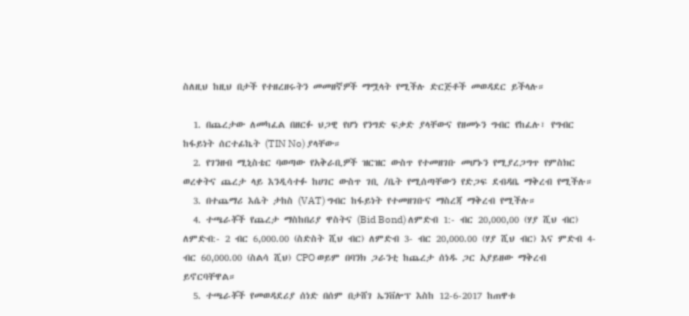ስለዚህ ከዚህ በታች የተዘረዘሩትን መመዘኛዎች ማሟላት የሚችሉ ድርጅቶች መወዳደር ይችላሉ።

  1. በጨረታው ለመካፈል በዘርፉ ህጋዊ የሆነ የንግድ ፍቃድ ያላቸውና የዘመኑን ግብር የከፈሉ፣ የግብር ከፋይነት ሰርተፊኬት (TIN No) ያላቸው።
  2. የገንዘብ ሚኒስቴር ባወጣው የአቅራቢዎች ዝርዝር ውስጥ የተመዘገቡ መሆኑን የሚያረጋግጥ የምስክር ወረቀትና ጨረታ ላይ እንዲሳተፉ ከሀገር ውስጥ ገቢ /ቤት የሚሰጣቸውን የድጋፍ ደብዳቤ ማቅረብ የሚችሉ።
  3. በተጨማሪ እሴት ታከስ (VAT) ግብር ከፋይነት የተመዘገቡና ማስረጃ ማቅረብ የሚችሉ።
  4. ተጫራቾች የጨረታ ማስከበሪያ ዋስትና (Bid Bond) ለምድብ 1:- ብር 20,000,00 (ሃያ ሺህ ብር) ለምድብ:- 2 ብር 6,000.00 (ስድስት ሺህ ብር) ለምድብ 3- ብር 20,000.00 (ሃያ ሺህ ብር) እና ምድብ 4- ብር 60,000.00 (ስልሳ ሺህ) CPO ወይም በባንክ ጋራንቲ ከጨረታ ሰነዱ ጋር አያይዘው ማቅረብ ይኖርባቸዋል።
  5. ተጫራቾች የመወዳደሪያ ሰነድ በሰም በታሸገ ኤንቨሎፕ እስከ 12-6-2017 ከጠዋቱ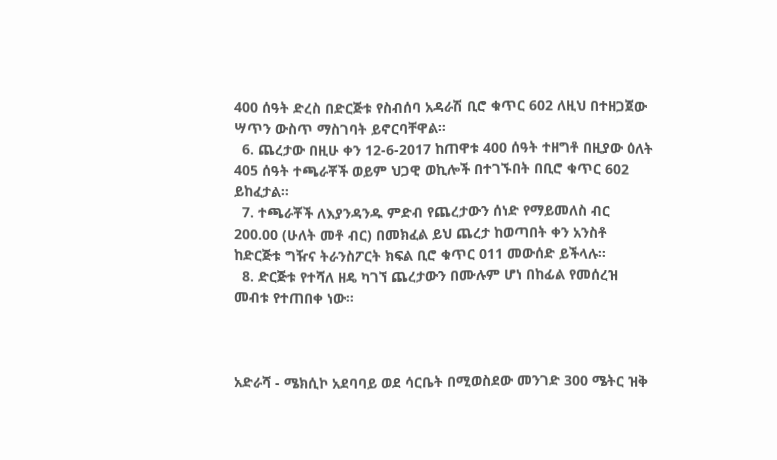400 ሰዓት ድረስ በድርጅቱ የስብሰባ አዳራሽ ቢሮ ቁጥር 602 ለዚህ በተዘጋጀው ሣጥን ውስጥ ማስገባት ይኖርባቸዋል።
  6. ጨረታው በዚሁ ቀን 12-6-2017 ከጠዋቱ 400 ሰዓት ተዘግቶ በዚያው ዕለት 405 ሰዓት ተጫራቾች ወይም ህጋዊ ወኪሎች በተገኙበት በቢሮ ቁጥር 602 ይከፈታል።
  7. ተጫራቾች ለእያንዳንዱ ምድብ የጨረታውን ሰነድ የማይመለስ ብር 200.00 (ሁለት መቶ ብር) በመክፈል ይህ ጨረታ ከወጣበት ቀን አንስቶ ከድርጅቱ ግዥና ትራንስፖርት ክፍል ቢሮ ቁጥር 011 መውሰድ ይችላሉ።
  8. ድርጅቱ የተሻለ ዘዴ ካገኘ ጨረታውን በሙሉም ሆነ በከፊል የመሰረዝ መብቱ የተጠበቀ ነው።



አድራሻ - ሜክሲኮ አደባባይ ወደ ሳርቤት በሚወስደው መንገድ 300 ሜትር ዝቅ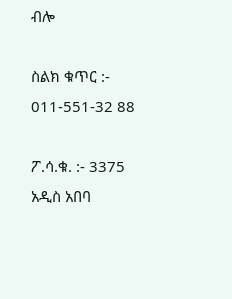ብሎ

ስልክ ቁጥር :- 011-551-32 88

ፖ.ሳ.ቁ. :- 3375 አዲስ አበባ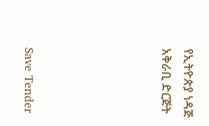የኢትዮጵያ ነዳጅ አቅራቢ ድርጅት





Save Tender